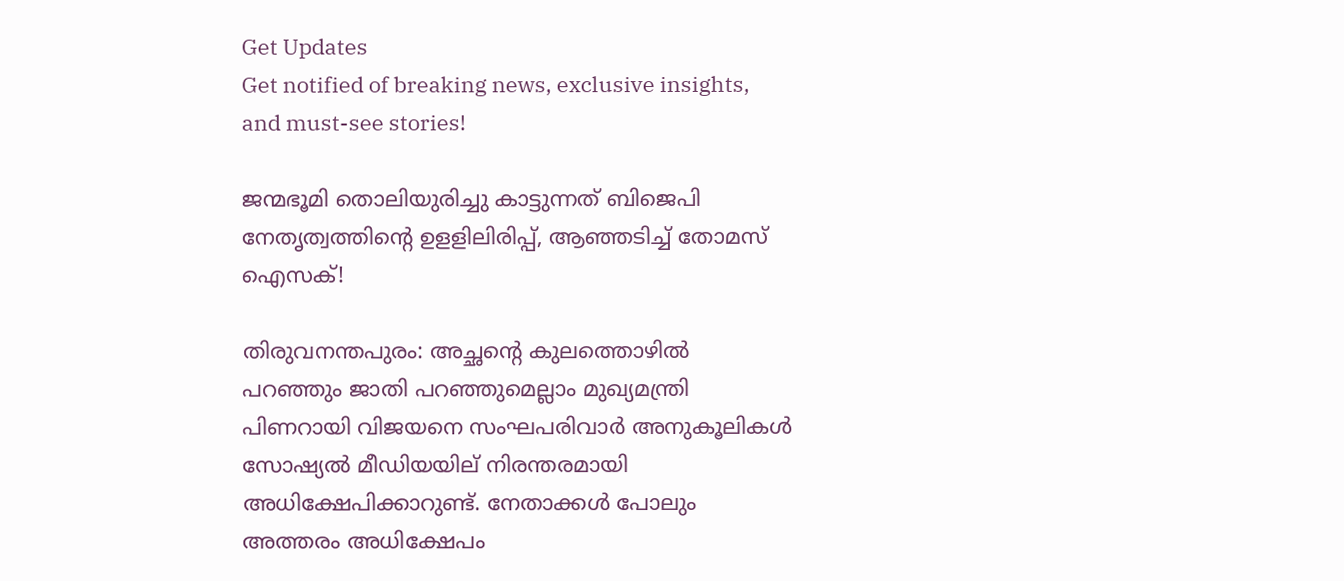Get Updates
Get notified of breaking news, exclusive insights, and must-see stories!

ജന്മഭൂമി തൊലിയുരിച്ചു കാട്ടുന്നത് ബിജെപി നേതൃത്വത്തിന്റെ ഉളളിലിരിപ്പ്, ആഞ്ഞടിച്ച് തോമസ് ഐസക്!

തിരുവനന്തപുരം: അച്ഛന്റെ കുലത്തൊഴില്‍ പറഞ്ഞും ജാതി പറഞ്ഞുമെല്ലാം മുഖ്യമന്ത്രി പിണറായി വിജയനെ സംഘപരിവാര്‍ അനുകൂലികള്‍ സോഷ്യല്‍ മീഡിയയില് നിരന്തരമായി അധിക്ഷേപിക്കാറുണ്ട്. നേതാക്കള്‍ പോലും അത്തരം അധിക്ഷേപം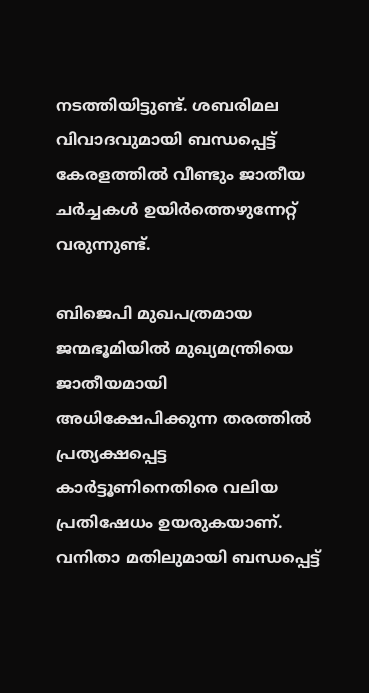നടത്തിയിട്ടുണ്ട്. ശബരിമല വിവാദവുമായി ബന്ധപ്പെട്ട് കേരളത്തില്‍ വീണ്ടും ജാതീയ ചര്‍ച്ചകള്‍ ഉയിര്‍ത്തെഴുന്നേറ്റ് വരുന്നുണ്ട്.

ബിജെപി മുഖപത്രമായ ജന്മഭൂമിയില്‍ മുഖ്യമന്ത്രിയെ ജാതീയമായി അധിക്ഷേപിക്കുന്ന തരത്തില്‍ പ്രത്യക്ഷപ്പെട്ട കാര്‍ട്ടൂണിനെതിരെ വലിയ പ്രതിഷേധം ഉയരുകയാണ്. വനിതാ മതിലുമായി ബന്ധപ്പെട്ട്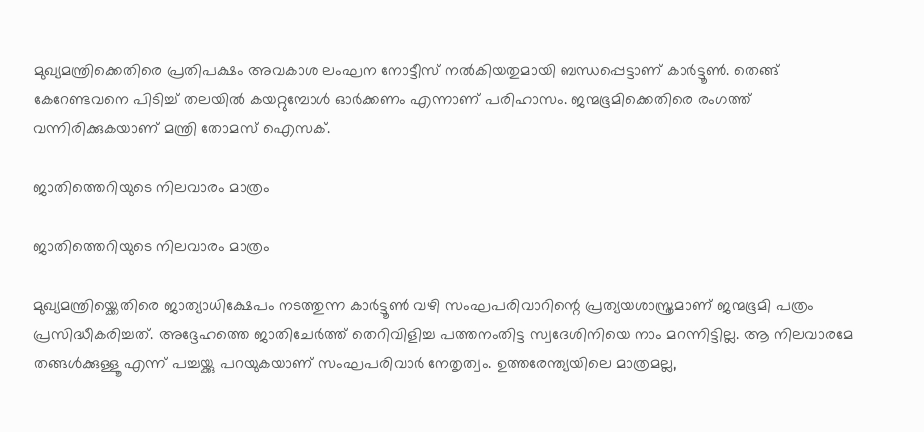മുഖ്യമന്ത്രിക്കെതിരെ പ്രതിപക്ഷം അവകാശ ലംഘന നോട്ടീസ് നല്‍കിയതുമായി ബന്ധപ്പെട്ടാണ് കാര്‍ട്ടൂണ്‍. തെങ്ങ് കേറേണ്ടവനെ പിടിച്ച് തലയില്‍ കയറ്റുമ്പോള്‍ ഓര്‍ക്കണം എന്നാണ് പരിഹാസം. ജന്മഭൂമിക്കെതിരെ രംഗത്ത് വന്നിരിക്കുകയാണ് മന്ത്രി തോമസ് ഐസക്.

ജാതിത്തെറിയുടെ നിലവാരം മാത്രം

ജാതിത്തെറിയുടെ നിലവാരം മാത്രം

മുഖ്യമന്ത്രിയ്ക്കെതിരെ ജാത്യാധിക്ഷേപം നടത്തുന്ന കാർട്ടൂൺ വഴി സംഘപരിവാറിന്റെ പ്രത്യയശാസ്ത്രമാണ് ജന്മഭൂമി പത്രം പ്രസിദ്ധീകരിച്ചത്. അദ്ദേഹത്തെ ജാതിചേർത്ത് തെറിവിളിച്ച പത്തനംതിട്ട സ്വദേശിനിയെ നാം മറന്നിട്ടില്ല. ആ നിലവാരമേ തങ്ങൾക്കുള്ളൂ എന്ന് പച്ചയ്ക്കു പറയുകയാണ് സംഘപരിവാർ നേതൃത്വം. ഉത്തരേന്ത്യയിലെ മാത്രമല്ല,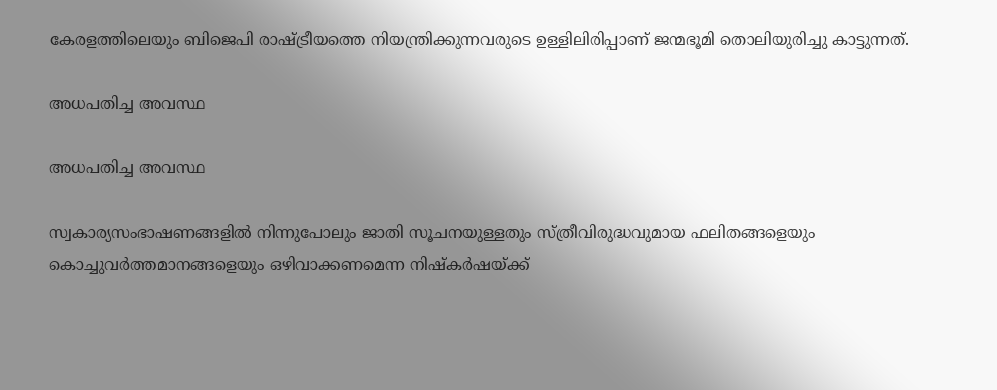കേരളത്തിലെയും ബിജെപി രാഷ്ട്രീയത്തെ നിയന്ത്രിക്കുന്നവരുടെ ഉള്ളിലിരിപ്പാണ് ജന്മഭൂമി തൊലിയുരിച്ചു കാട്ടുന്നത്.

അധപതിച്ച അവസ്ഥ

അധപതിച്ച അവസ്ഥ

സ്വകാര്യസംഭാഷണങ്ങളിൽ നിന്നുപോലും ജാതി സൂചനയുള്ളതും സ്ത്രീവിരുദ്ധവുമായ ഫലിതങ്ങളെയും കൊച്ചുവർത്തമാനങ്ങളെയും ഒഴിവാക്കണമെന്ന നിഷ്കർഷയ്ക്ക്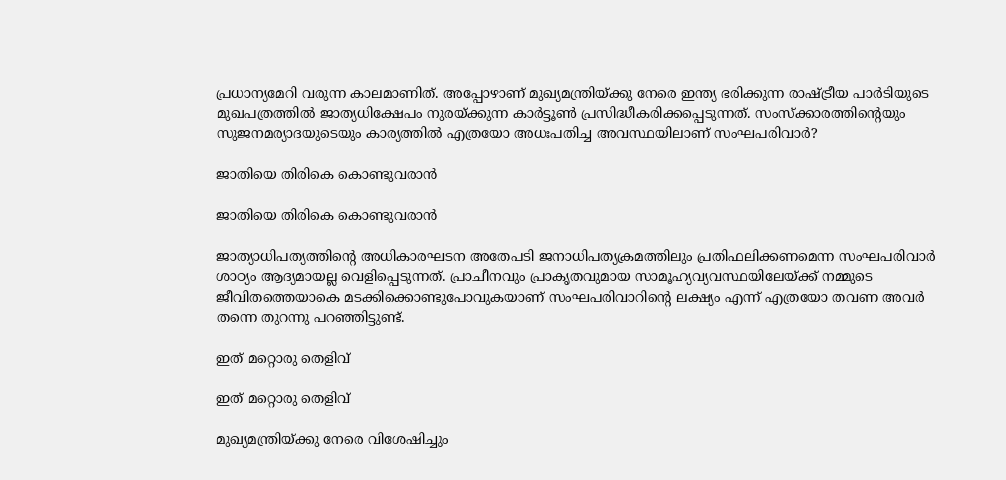പ്രധാന്യമേറി വരുന്ന കാലമാണിത്. അപ്പോഴാണ് മുഖ്യമന്ത്രിയ്ക്കു നേരെ ഇന്ത്യ ഭരിക്കുന്ന രാഷ്ട്രീയ പാർടിയുടെ മുഖപത്രത്തിൽ ജാത്യധിക്ഷേപം നുരയ്ക്കുന്ന കാർട്ടൂൺ പ്രസിദ്ധീകരിക്കപ്പെടുന്നത്. സംസ്ക്കാരത്തിന്റെയും സുജനമര്യാദയുടെയും കാര്യത്തിൽ എത്രയോ അധഃപതിച്ച അവസ്ഥയിലാണ് സംഘപരിവാർ?

ജാതിയെ തിരികെ കൊണ്ടുവരാൻ

ജാതിയെ തിരികെ കൊണ്ടുവരാൻ

ജാത്യാധിപത്യത്തിന്റെ അധികാരഘടന അതേപടി ജനാധിപത്യക്രമത്തിലും പ്രതിഫലിക്കണമെന്ന സംഘപരിവാർ ശാഠ്യം ആദ്യമായല്ല വെളിപ്പെടുന്നത്. പ്രാചീനവും പ്രാകൃതവുമായ സാമൂഹ്യവ്യവസ്ഥയിലേയ്ക്ക് നമ്മുടെ ജീവിതത്തെയാകെ മടക്കിക്കൊണ്ടുപോവുകയാണ് സംഘപരിവാറിന്റെ ലക്ഷ്യം എന്ന് എത്രയോ തവണ അവർ തന്നെ തുറന്നു പറഞ്ഞിട്ടുണ്ട്.

ഇത് മറ്റൊരു തെളിവ്

ഇത് മറ്റൊരു തെളിവ്

മുഖ്യമന്ത്രിയ്ക്കു നേരെ വിശേഷിച്ചും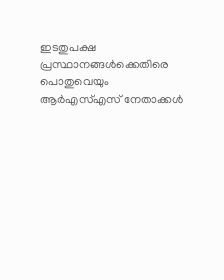ഇടതുപക്ഷ പ്രസ്ഥാനങ്ങൾക്കെതിരെ പൊതുവെയും ആർഎസ്എസ് നേതാക്കൾ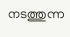നടത്തുന്ന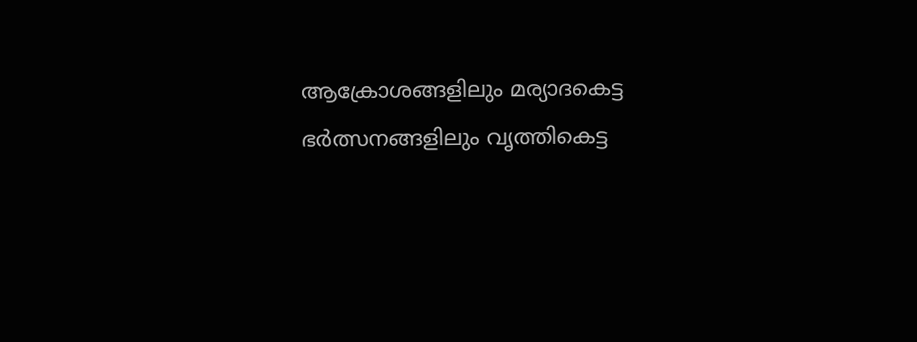ആക്രോശങ്ങളിലും മര്യാദകെട്ട ഭർത്സനങ്ങളിലും വൃത്തികെട്ട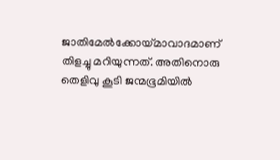ജാതിമേൽക്കോയ്മാവാദമാണ് തിളച്ചു മറിയുന്നത്. അതിനൊരു തെളിവു കൂടി ജന്മഭൂമിയിൽ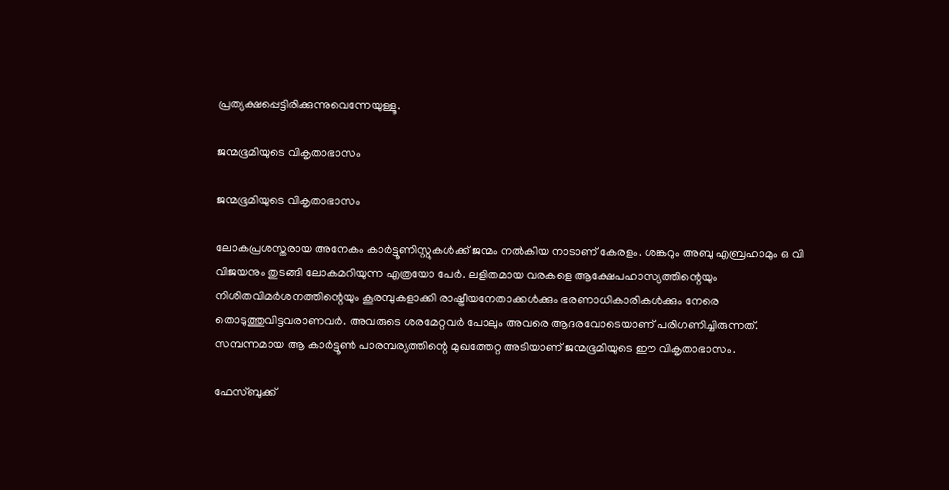പ്രത്യക്ഷപ്പെട്ടിരിക്കുന്നുവെന്നേയുള്ളൂ.

ജന്മഭൂമിയുടെ വികൃതാഭാസം

ജന്മഭൂമിയുടെ വികൃതാഭാസം

ലോകപ്രശസ്തരായ അനേകം കാർട്ടൂണിസ്റ്റുകൾക്ക് ജന്മം നൽകിയ നാടാണ് കേരളം. ശങ്കറും അബു എബ്രഹാമും ഒ വി വിജയനും തുടങ്ങി ലോകമറിയുന്ന എത്രയോ പേർ. ലളിതമായ വരകളെ ആക്ഷേപഹാസ്യത്തിന്റെയും നിശിതവിമർശനത്തിന്റെയും കൂരമ്പുകളാക്കി രാഷ്ട്രീയനേതാക്കൾക്കും ഭരണാധികാരികൾക്കും നേരെ തൊടുത്തുവിട്ടവരാണവർ. അവരുടെ ശരമേറ്റവർ പോലും അവരെ ആദരവോടെയാണ് പരിഗണിച്ചിരുന്നത്. സമ്പന്നമായ ആ കാർട്ടൂൺ പാരമ്പര്യത്തിന്റെ മുഖത്തേറ്റ അടിയാണ് ജന്മഭൂമിയുടെ ഈ വികൃതാഭാസം.

ഫേസ്ബുക്ക്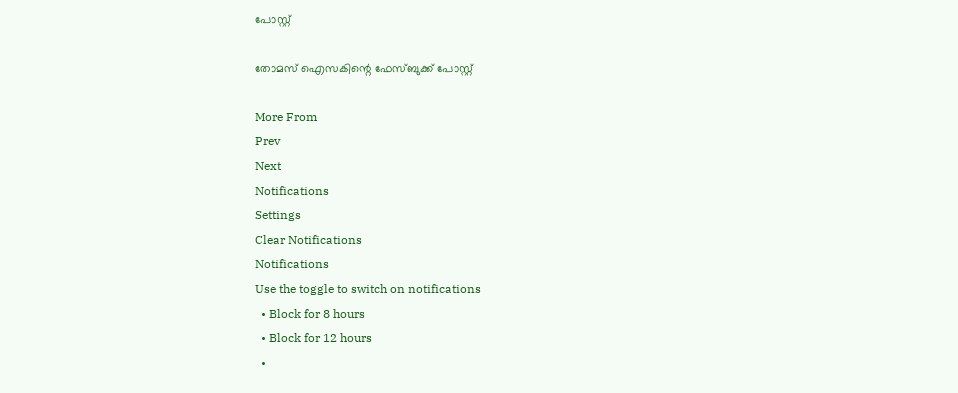പോസ്റ്റ്

തോമസ് ഐസകിന്റെ ഫേസ്ബുക്ക് പോസ്റ്റ്

More From
Prev
Next
Notifications
Settings
Clear Notifications
Notifications
Use the toggle to switch on notifications
  • Block for 8 hours
  • Block for 12 hours
  •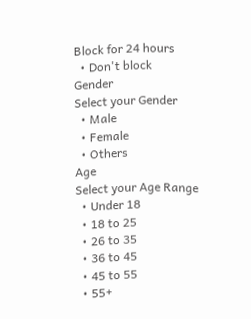Block for 24 hours
  • Don't block
Gender
Select your Gender
  • Male
  • Female
  • Others
Age
Select your Age Range
  • Under 18
  • 18 to 25
  • 26 to 35
  • 36 to 45
  • 45 to 55
  • 55+